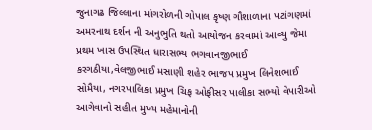જુનાગઢ જિલ્લાના માંગરોળની ગોપાલ કૃષ્ણ ગૌશાળાના પટાંગણમાં અમરનાથ દર્શન ની અનુભુતિ થતો આયોજન કરવામાં આવ્યુ જેમા પ્રથમ ખાસ ઉપસ્થિત ધારાસભ્ય ભગવાનજીભાઈ કરગઠીયા,વેલજીભાઈ મસાણી શહેર ભાજપ પ્રમુખ લિનેશભાઈ સોમૈયા, નગરપાલિકા પ્રમુખ ચિફ ઓફીસર પાલીકા સભ્યો વેપારીઓ આગેવાનો સહીત મુખ્ય મહેમાનોની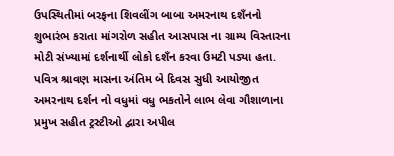ઉપસ્થિતીમાં બરફના શિવલીંગ બાબા અમરનાથ દશઁનનો શુભારંભ કરાતા માંગરોળ સહીત આસપાસ ના ગ્રામ્ય વિસ્તારના મોટી સંખ્યામાં દર્શનાર્થી લોકો દશઁન કરવા ઉમટી પડ્યા હતા.
પવિત્ર શ્રાવણ માસના અંતિમ બે દિવસ સુધી આયોજીત અમરનાથ દર્શન નો વધુમાં વધુ ભકતોને લાભ લેવા ગૌશાળાના પ્રમુખ સહીત ટ્રસ્ટીઓ દ્વારા અપીલ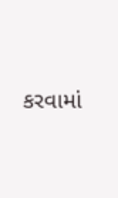કરવામાં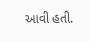આવી હતી.